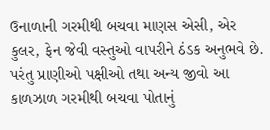ઉનાળાની ગરમીથી બચવા માણસ એસી, એર કુલર, ફેન જેવી વસ્તુઓ વાપરીને ઠંડક અનુભવે છે. પરંતુ પ્રાણીઓ પક્ષીઓ તથા અન્ય જીવો આ કાળઝાળ ગરમીથી બચવા પોતાનું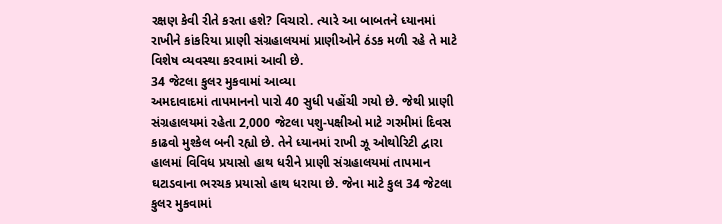રક્ષણ કેવી રીતે કરતા હશે? વિચારો. ત્યારે આ બાબતને ધ્યાનમાં રાખીને કાંકરિયા પ્રાણી સંગ્રહાલયમાં પ્રાણીઓને ઠંડક મળી રહે તે માટે વિશેષ વ્યવસ્થા કરવામાં આવી છે.
34 જેટલા કુલર મુકવામાં આવ્યા
અમદાવાદમાં તાપમાનનો પારો 40 સુધી પહોંચી ગયો છે. જેથી પ્રાણી સંગ્રહાલયમાં રહેતા 2,000 જેટલા પશુ-પક્ષીઓ માટે ગરમીમાં દિવસ કાઢવો મુશ્કેલ બની રહ્યો છે. તેને ધ્યાનમાં રાખી ઝૂ ઓથોરિટી દ્વારા હાલમાં વિવિધ પ્રયાસો હાથ ધરીને પ્રાણી સંગ્રહાલયમાં તાપમાન ઘટાડવાના ભરચક પ્રયાસો હાથ ધરાયા છે. જેના માટે કુલ 34 જેટલા કુલર મુકવામાં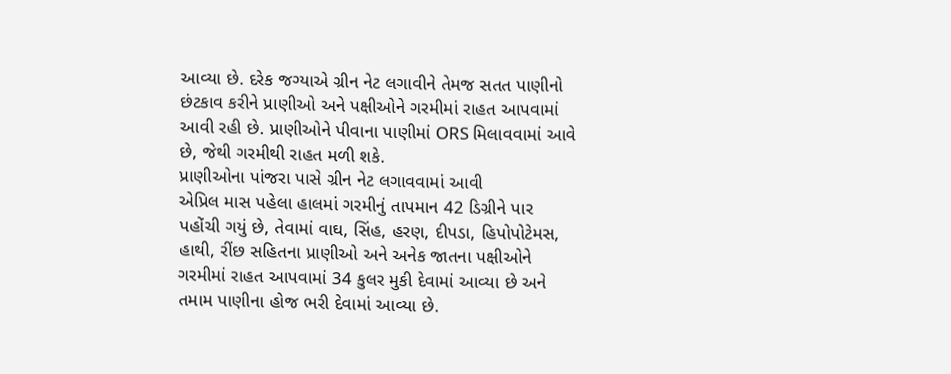આવ્યા છે. દરેક જગ્યાએ ગ્રીન નેટ લગાવીને તેમજ સતત પાણીનો છંટકાવ કરીને પ્રાણીઓ અને પક્ષીઓને ગરમીમાં રાહત આપવામાં આવી રહી છે. પ્રાણીઓને પીવાના પાણીમાં ORS મિલાવવામાં આવે છે, જેથી ગરમીથી રાહત મળી શકે.
પ્રાણીઓના પાંજરા પાસે ગ્રીન નેટ લગાવવામાં આવી
એપ્રિલ માસ પહેલા હાલમાં ગરમીનું તાપમાન 42 ડિગ્રીને પાર પહોંચી ગયું છે, તેવામાં વાઘ, સિંહ, હરણ, દીપડા, હિપોપોટેમસ, હાથી, રીંછ સહિતના પ્રાણીઓ અને અનેક જાતના પક્ષીઓને ગરમીમાં રાહત આપવામાં 34 કુલર મુકી દેવામાં આવ્યા છે અને તમામ પાણીના હોજ ભરી દેવામાં આવ્યા છે.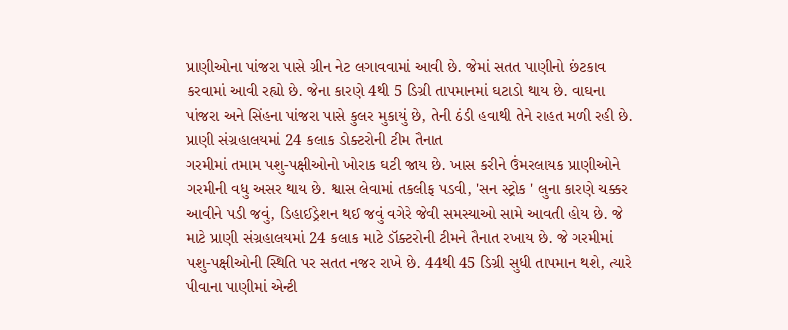પ્રાણીઓના પાંજરા પાસે ગ્રીન નેટ લગાવવામાં આવી છે. જેમાં સતત પાણીનો છંટકાવ કરવામાં આવી રહ્યો છે. જેના કારણે 4થી 5 ડિગ્રી તાપમાનમાં ઘટાડો થાય છે. વાઘના પાંજરા અને સિંહના પાંજરા પાસે કુલર મુકાયું છે, તેની ઠંડી હવાથી તેને રાહત મળી રહી છે.
પ્રાણી સંગ્રહાલયમાં 24 કલાક ડોક્ટરોની ટીમ તૈનાત
ગરમીમાં તમામ પશુ-પક્ષીઓનો ખોરાક ઘટી જાય છે. ખાસ કરીને ઉંમરલાયક પ્રાણીઓને ગરમીની વધુ અસર થાય છે. શ્વાસ લેવામાં તકલીફ પડવી, 'સન સ્ટ્રોક ' લુના કારણે ચક્કર આવીને પડી જવું, ડિહાઈડ્રેશન થઈ જવું વગેરે જેવી સમસ્યાઓ સામે આવતી હોય છે. જે માટે પ્રાણી સંગ્રહાલયમાં 24 કલાક માટે ડૉક્ટરોની ટીમને તૈનાત રખાય છે. જે ગરમીમાં પશુ-પક્ષીઓની સ્થિતિ પર સતત નજર રાખે છે. 44થી 45 ડિગ્રી સુધી તાપમાન થશે, ત્યારે પીવાના પાણીમાં એન્ટી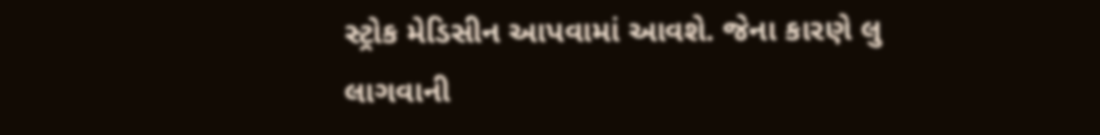સ્ટ્રોક મેડિસીન આપવામાં આવશે. જેના કારણે લુ લાગવાની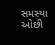સમસ્યા ઓછી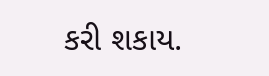કરી શકાય.